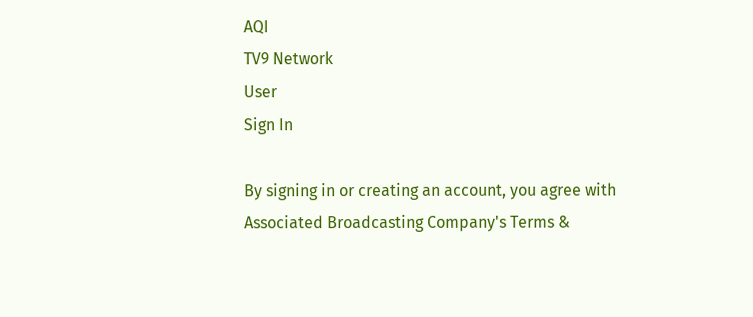AQI
TV9 Network
User
Sign In

By signing in or creating an account, you agree with Associated Broadcasting Company's Terms &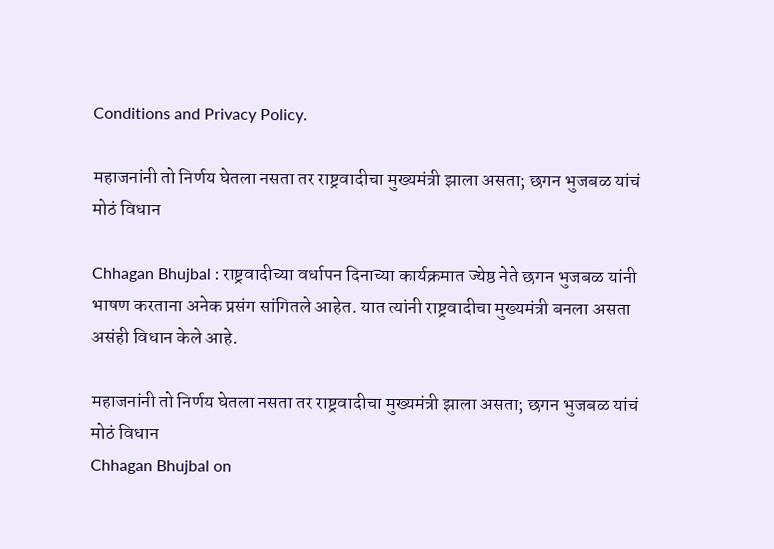Conditions and Privacy Policy.

महाजनांनी तो निर्णय घेतला नसता तर राष्ट्रवादीचा मुख्यमंत्री झाला असता; छगन भुजबळ यांचं मोठं विधान

Chhagan Bhujbal : राष्ट्रवादीच्या वर्धापन दिनाच्या कार्यक्रमात ज्येष्ठ नेते छगन भुजबळ यांनी भाषण करताना अनेक प्रसंग सांगितले आहेत. यात त्यांनी राष्ट्रवादीचा मुख्यमंत्री बनला असता असंही विधान केले आहे.

महाजनांनी तो निर्णय घेतला नसता तर राष्ट्रवादीचा मुख्यमंत्री झाला असता; छगन भुजबळ यांचं मोठं विधान
Chhagan Bhujbal on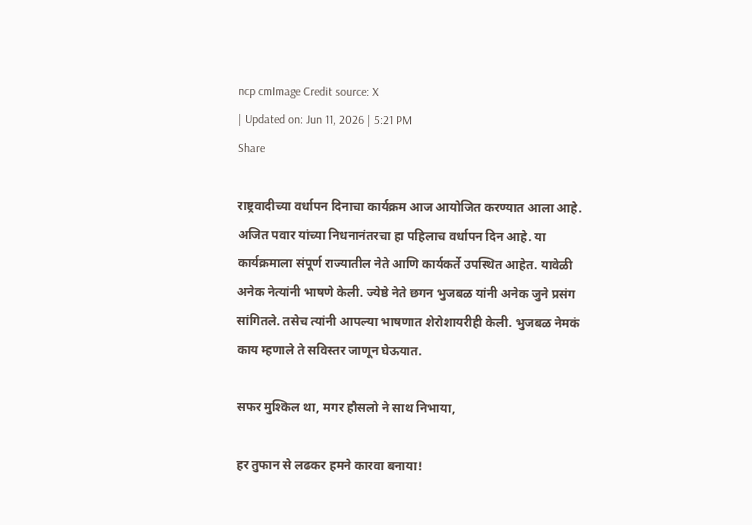ncp cmImage Credit source: X
| Updated on: Jun 11, 2026 | 5:21 PM
Share

राष्ट्रवादीच्या वर्धापन दिनाचा कार्यक्रम आज आयोजित करण्यात आला आहे. अजित पवार यांच्या निधनानंतरचा हा पहिलाच वर्धापन दिन आहे. या कार्यक्रमाला संपूर्ण राज्यातील नेते आणि कार्यकर्ते उपस्थित आहेत. यावेळी अनेक नेत्यांनी भाषणे केली. ज्येष्ठे नेते छगन भुजबळ यांनी अनेक जुने प्रसंग सांगितले. तसेच त्यांनी आपल्या भाषणात शेरोशायरीही केली. भुजबळ नेमकं काय म्हणाले ते सविस्तर जाणून घेऊयात.

सफर मुश्किल था, मगर हौसलो ने साथ निभाया,

हर तुफान से लढकर हमने कारवा बनाया!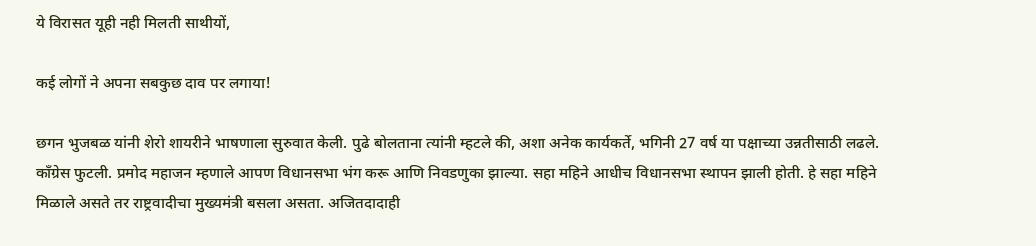ये विरासत यूही नही मिलती साथीयों,

कई लोगों ने अपना सबकुछ दाव पर लगाया!

छगन भुजबळ यांनी शेरो शायरीने भाषणाला सुरुवात केली. पुढे बोलताना त्यांनी म्हटले की, अशा अनेक कार्यकर्ते, भगिनी 27 वर्ष या पक्षाच्या उन्नतीसाठी लढले. काँग्रेस फुटली. प्रमोद महाजन म्हणाले आपण विधानसभा भंग करू आणि निवडणुका झाल्या. सहा महिने आधीच विधानसभा स्थापन झाली होती. हे सहा महिने मिळाले असते तर राष्ट्रवादीचा मुख्यमंत्री बसला असता. अजितदादाही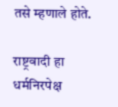तसे म्हणाले होते.

राष्ट्रवादी हा धर्मनिरपेक्ष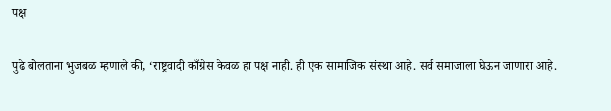पक्ष

पुढे बोलताना भुजबळ म्हणाले की, ‘राष्ट्रवादी काँग्रेस केवळ हा पक्ष नाही. ही एक सामाजिक संस्था आहे. सर्व समाजाला घेऊन जाणारा आहे.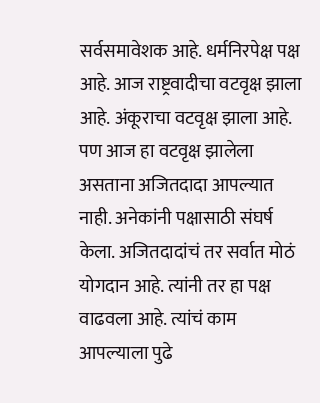सर्वसमावेशक आहे. धर्मनिरपेक्ष पक्ष आहे. आज राष्ट्रवादीचा वटवृक्ष झाला आहे. अंकूराचा वटवृक्ष झाला आहे. पण आज हा वटवृक्ष झालेला असताना अजितदादा आपल्यात नाही. अनेकांनी पक्षासाठी संघर्ष केला. अजितदादांचं तर सर्वात मोठं योगदान आहे. त्यांनी तर हा पक्ष वाढवला आहे. त्यांचं काम आपल्याला पुढे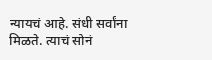न्यायचं आहे. संधी सर्वांना मिळते. त्याचं सोनं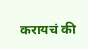करायचं की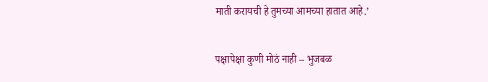माती करायची हे तुमच्या आमच्या हातात आहे.’

पक्षापेक्षा कुणी मोठं नाही – भुजबळ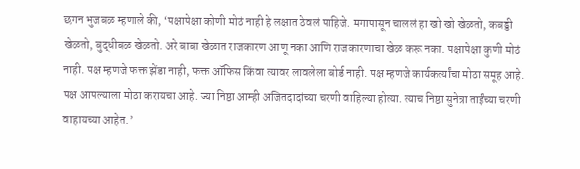छगन भुजबळ म्हणाले की, ‘पक्षापेक्षा कोणी मोठं नाही हे लक्षात ठेवलं पाहिजे. मगापासून चाललं हा खो खो खेळतो, कबड्डी खेळतो, बुद्धीबळ खेळतो. अरे बाबा खेळात राजकारण आणू नका आणि राजकारणाचा खेळ करू नका. पक्षापेक्षा कुणी मोठं नाही. पक्ष म्हणजे फक्त झेंडा नाही, फक्त ऑफिस किंवा त्यावर लावलेला बोर्ड नाही. पक्ष म्हणजे कार्यकर्त्यांचा मोठा समूह आहे. पक्ष आपल्याला मोठा करायचा आहे. ज्या निष्ठा आम्ही अजितदादांच्या चरणी वाहिल्या होत्या. त्याच निष्ठा सुनेत्रा ताईंच्या चरणी वाहायच्या आहेत.’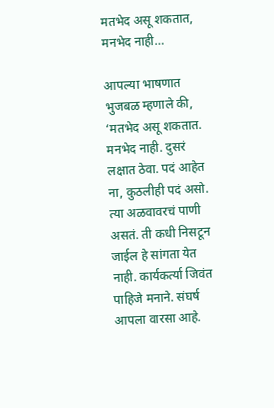मतभेद असू शकतात, मनभेद नाही…

आपल्या भाषणात भुजबळ म्हणाले की, ‘मतभेद असू शकतात. मनभेद नाही. दुसरं लक्षात ठेवा. पदं आहेत ना, कुठलीही पदं असो. त्या अळवावरचं पाणी असतं. ती कधी निसटून जाईल हे सांगता येत नाही. कार्यकर्त्या जिवंत पाहिजे मनाने. संघर्ष आपला वारसा आहे.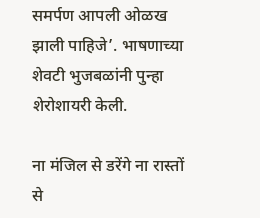समर्पण आपली ओळख झाली पाहिजे’. भाषणाच्या शेवटी भुजबळांनी पुन्हा शेरोशायरी केली.

ना मंजिल से डरेंगे ना रास्तों से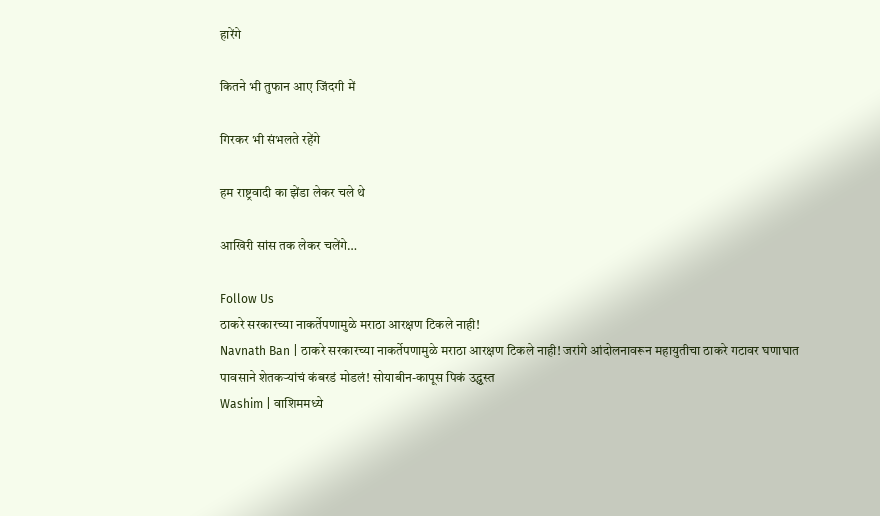हारेंगे

कितने भी तुफान आए जिंदगी में

गिरकर भी संभलते रहेंगे

हम राष्ट्रवादी का झेंडा लेकर चले थे

आखिरी सांस तक लेकर चलेंगे…

Follow Us
ठाकरे सरकारच्या नाकर्तेपणामुळे मराठा आरक्षण टिकले नाही!
Navnath Ban | ठाकरे सरकारच्या नाकर्तेपणामुळे मराठा आरक्षण टिकले नाही! जरांगे आंदोलनावरून महायुतीचा ठाकरे गटावर घणाघात
पावसाने शेतकऱ्यांचं कंबरडं मोडलं! सोयाबीन-कापूस पिकं उद्ध्वस्त
Washim | वाशिममध्ये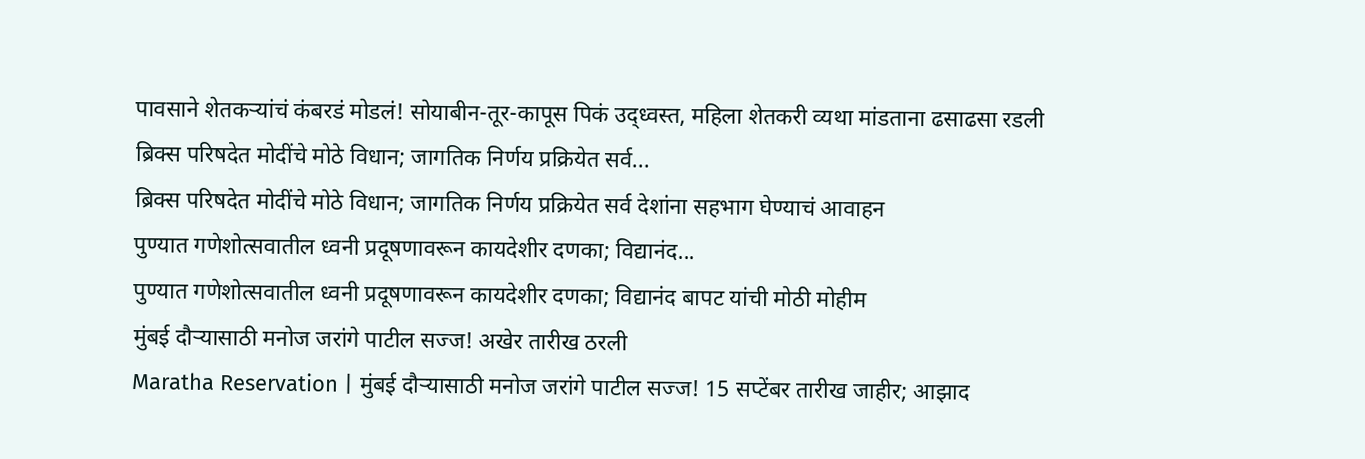पावसाने शेतकऱ्यांचं कंबरडं मोडलं! सोयाबीन-तूर-कापूस पिकं उद्ध्वस्त, महिला शेतकरी व्यथा मांडताना ढसाढसा रडली
ब्रिक्स परिषदेत मोदींचे मोठे विधान; जागतिक निर्णय प्रक्रियेत सर्व...
ब्रिक्स परिषदेत मोदींचे मोठे विधान; जागतिक निर्णय प्रक्रियेत सर्व देशांना सहभाग घेण्याचं आवाहन
पुण्यात गणेशोत्सवातील ध्वनी प्रदूषणावरून कायदेशीर दणका; विद्यानंद...
पुण्यात गणेशोत्सवातील ध्वनी प्रदूषणावरून कायदेशीर दणका; विद्यानंद बापट यांची मोठी मोहीम
मुंबई दौऱ्यासाठी मनोज जरांगे पाटील सज्ज! अखेर तारीख ठरली
Maratha Reservation | मुंबई दौऱ्यासाठी मनोज जरांगे पाटील सज्ज! 15 सप्टेंबर तारीख जाहीर; आझाद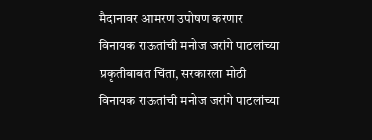मैदानावर आमरण उपोषण करणार
विनायक राऊतांची मनोज जरांगे पाटलांच्या प्रकृतीबाबत चिंता, सरकारला मोठी
विनायक राऊतांची मनोज जरांगे पाटलांच्या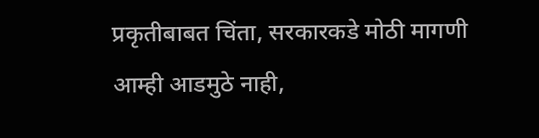प्रकृतीबाबत चिंता, सरकारकडे मोठी मागणी
आम्ही आडमुठे नाही,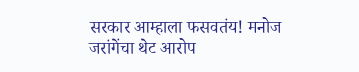सरकार आम्हाला फसवतंय! मनोज जरांगेंचा थेट आरोप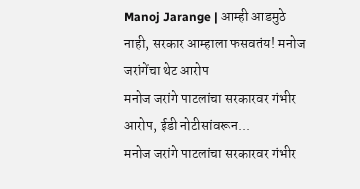Manoj Jarange | आम्ही आडमुठे नाही, सरकार आम्हाला फसवतंय! मनोज जरांगेंचा थेट आरोप
मनोज जरांगे पाटलांचा सरकारवर गंभीर आरोप, ईडी नोटीसांवरून...
मनोज जरांगे पाटलांचा सरकारवर गंभीर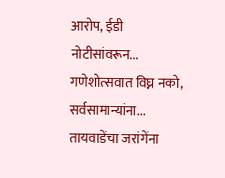आरोप, ईडी नोटीसांवरून...
गणेशोत्सवात विघ्न नको, सर्वसामान्यांना... तायवाडेंचा जरांगेंना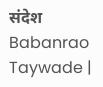संदेश
Babanrao Taywade |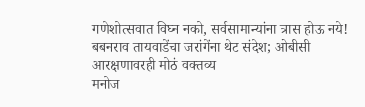गणेशोत्सवात विघ्न नको, सर्वसामान्यांना त्रास होऊ नये! बबनराव तायवाडेंचा जरांगेंना थेट संदेश; ओबीसी आरक्षणावरही मोठं वक्तव्य
मनोज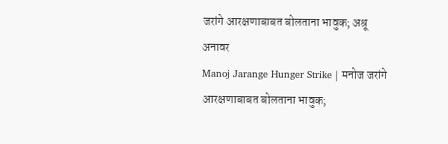जरांगे आरक्षणाबाबत बोलताना भावुक; अश्रू अनावर
Manoj Jarange Hunger Strike | मनोज जरांगे आरक्षणाबाबत बोलताना भावुक;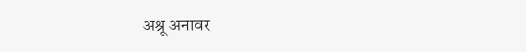अश्रू अनावर